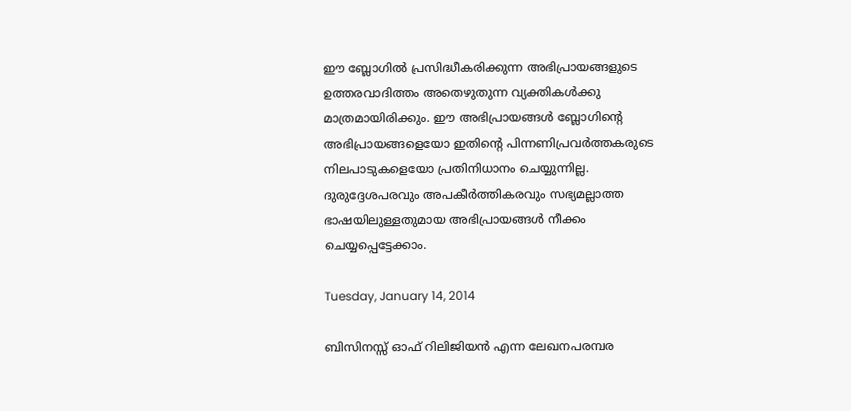ഈ ബ്ലോഗില്‍ പ്രസിദ്ധീകരിക്കുന്ന അഭിപ്രായങ്ങളുടെ ഉത്തരവാദിത്തം അതെഴുതുന്ന വ്യക്തികള്‍ക്കു മാത്രമായിരിക്കും. ഈ അഭിപ്രായങ്ങള്‍ ബ്ലോഗിന്റെ അഭിപ്രായങ്ങളെയോ ഇതിന്റെ പിന്നണിപ്രവര്‍ത്തകരുടെ നിലപാടുകളെയോ പ്രതിനിധാനം ചെയ്യുന്നില്ല. ദുരുദ്ദേശപരവും അപകീര്‍ത്തികരവും സഭ്യമല്ലാത്ത ഭാഷയിലുള്ളതുമായ അഭിപ്രായങ്ങള്‍ നീക്കം ചെയ്യപ്പെട്ടേക്കാം.

Tuesday, January 14, 2014

ബിസിനസ്സ് ഓഫ് റിലിജിയന്‍ എന്ന ലേഖനപരമ്പര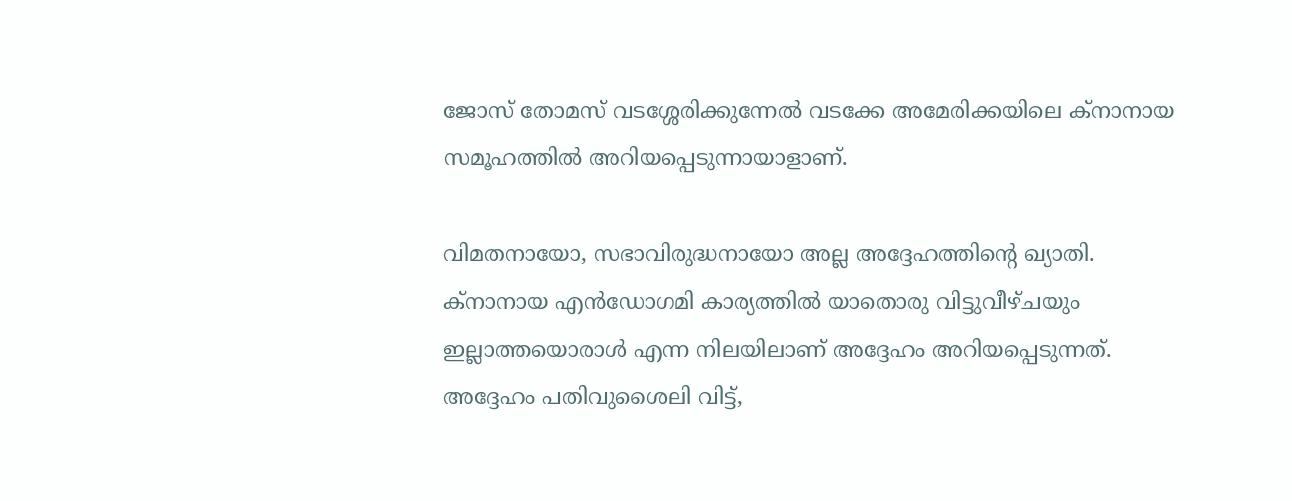ജോസ് തോമസ്‌ വടശ്ശേരിക്കുന്നേല്‍ വടക്കേ അമേരിക്കയിലെ ക്നാനായ സമൂഹത്തില്‍ അറിയപ്പെടുന്നായാളാണ്.

വിമതനായോ, സഭാവിരുദ്ധനായോ അല്ല അദ്ദേഹത്തിന്റെ ഖ്യാതി. ക്നാനായ എന്‍ഡോഗമി കാര്യത്തില്‍ യാതൊരു വിട്ടുവീഴ്ചയും ഇല്ലാത്തയൊരാള്‍ എന്ന നിലയിലാണ് അദ്ദേഹം അറിയപ്പെടുന്നത്. അദ്ദേഹം പതിവുശൈലി വിട്ട്,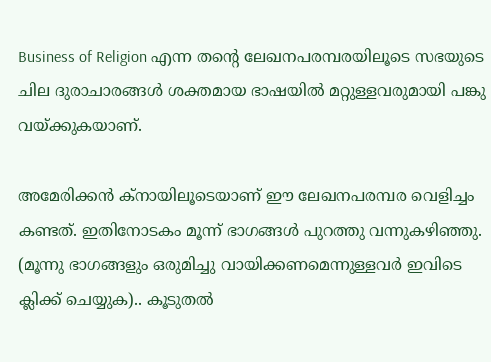Business of Religion എന്ന തന്റെ ലേഖനപരമ്പരയിലൂടെ സഭയുടെ ചില ദുരാചാരങ്ങള്‍ ശക്തമായ ഭാഷയില്‍ മറ്റുള്ളവരുമായി പങ്കു വയ്ക്കുകയാണ്.

അമേരിക്കന്‍ ക്നായിലൂടെയാണ് ഈ ലേഖനപരമ്പര വെളിച്ചം കണ്ടത്. ഇതിനോടകം മൂന്ന് ഭാഗങ്ങള്‍ പുറത്തു വന്നുകഴിഞ്ഞു. (മൂന്നു ഭാഗങ്ങളും ഒരുമിച്ചു വായിക്കണമെന്നുള്ളവര്‍ ഇവിടെ ക്ലിക്ക് ചെയ്യുക).. കൂടുതല്‍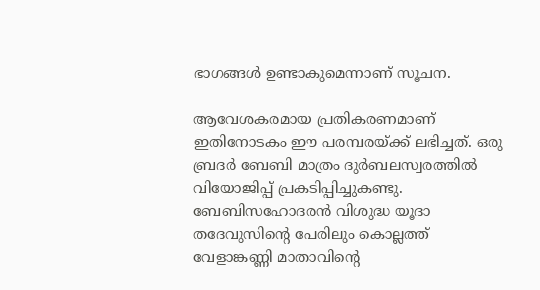ഭാഗങ്ങള്‍ ഉണ്ടാകുമെന്നാണ് സൂചന.

ആവേശകരമായ പ്രതികരണമാണ് ഇതിനോടകം ഈ പരമ്പരയ്ക്ക് ലഭിച്ചത്. ഒരു ബ്രദര്‍ ബേബി മാത്രം ദുര്‍ബലസ്വരത്തില്‍ വിയോജിപ്പ് പ്രകടിപ്പിച്ചുകണ്ടു. ബേബിസഹോദരന്‍ വിശുദ്ധ യൂദാ തദേവുസിന്റെ പേരിലും കൊല്ലത്ത് വേളാങ്കണ്ണി മാതാവിന്റെ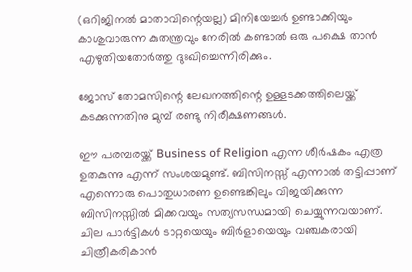(ഒറിജിനല്‍ മാതാവിന്റെയല്ല) മിനിയേച്ചര്‍ ഉണ്ടാക്കിയും കാശുവാരുന്ന കുതന്ത്രവും നേരില്‍ കണ്ടാല്‍ ഒരു പക്ഷെ താന്‍ എഴുതിയതോര്‍ത്തു ദുഃഖിച്ചെന്നിരിക്കും.

ജോസ് തോമസിന്റെ ലേഖനത്തിന്റെ ഉള്ളടക്കത്തിലെയ്ക്ക് കടക്കുന്നതിനു മുമ്പ് രണ്ടു നിരീക്ഷണങ്ങള്‍.

ഈ പരമ്പരയ്ക്ക് Business of Religion എന്ന ശീര്‍ഷകം എത്ര ഉതകുന്നു എന്ന് സംശയമുണ്ട്‌. ബിസിനസ്സ് എന്നാല്‍ തട്ടിപ്പാണ് എന്നൊരു പൊതുധാരണ ഉണ്ടെങ്കിലും വിജയിക്കുന്ന ബിസിനസ്സില്‍ മിക്കവയും സത്യസന്ധമായി ചെയ്യുന്നവയാണ്. ചില പാര്‍ട്ടികള്‍ ടാറ്റയെയും ബിര്‍ളായെയും വഞ്ചകരായി ചിത്രീകരികാന്‍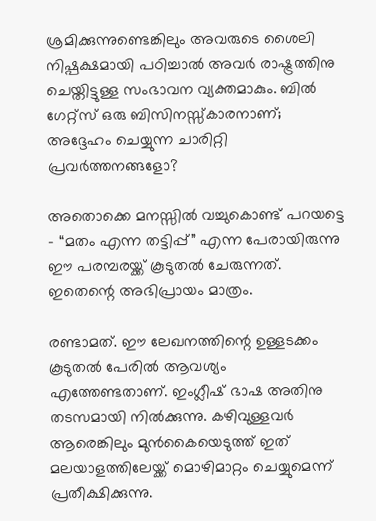ശ്രമിക്കുന്നുണ്ടെങ്കിലും അവരുടെ ശൈലി നിഷ്പക്ഷമായി പഠിച്ചാല്‍ അവര്‍ രാഷ്ട്രത്തിനു ചെയ്തിട്ടുള്ള സംഭാവന വ്യക്തമാകും. ബില്‍ ഗേറ്റ്സ് ഒരു ബിസിനസ്സ്കാരനാണ്; അദ്ദേഹം ചെയ്യുന്ന ചാരിറ്റി പ്രവര്‍ത്തനങ്ങളോ?

അതൊക്കെ മനസ്സില്‍ വച്ചുകൊണ്ട് പറയട്ടെ – “മതം എന്ന തട്ടിപ്പ്” എന്ന പേരായിരുന്നു ഈ പരമ്പരയ്ക്ക് കൂടുതല്‍ ചേരുന്നത്. ഇതെന്റെ അഭിപ്രായം മാത്രം.

രണ്ടാമത്. ഈ ലേഖനത്തിന്റെ ഉള്ളടക്കം കൂടുതല്‍ പേരില്‍ ആവശ്യം എത്തേണ്ടതാണ്. ഇംഗ്ലീഷ് ഭാഷ അതിനു തടസമായി നില്‍ക്കുന്നു. കഴിവുള്ളവര്‍ ആരെങ്കിലും മുന്‍കൈയെടുത്ത് ഇത് മലയാളത്തിലേയ്ക്ക് മൊഴിമാറ്റം ചെയ്യുമെന്ന് പ്രതീക്ഷിക്കുന്നു.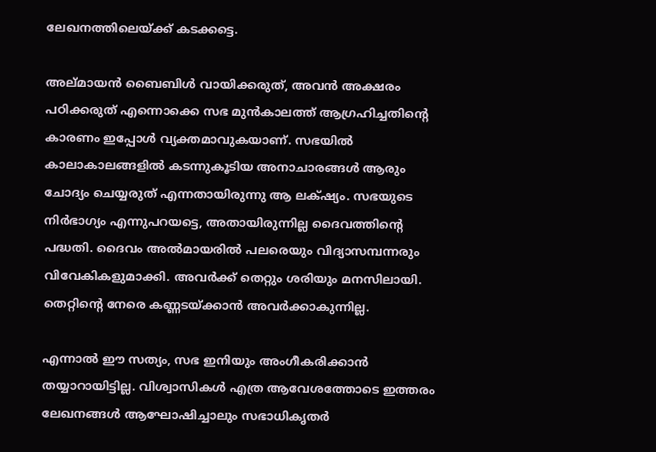ലേഖനത്തിലെയ്ക്ക് കടക്കട്ടെ.

അല്മായന്‍ ബൈബിള്‍ വായിക്കരുത്, അവന്‍ അക്ഷരം പഠിക്കരുത് എന്നൊക്കെ സഭ മുന്‍കാലത്ത് ആഗ്രഹിച്ചതിന്റെ കാരണം ഇപ്പോള്‍ വ്യക്തമാവുകയാണ്. സഭയില്‍ കാലാകാലങ്ങളില്‍ കടന്നുകൂടിയ അനാചാരങ്ങള്‍ ആരും ചോദ്യം ചെയ്യരുത് എന്നതായിരുന്നു ആ ലക്‌ഷ്യം. സഭയുടെ നിര്‍ഭാഗ്യം എന്നുപറയട്ടെ, അതായിരുന്നില്ല ദൈവത്തിന്റെ പദ്ധതി. ദൈവം അല്‍മായരില്‍ പലരെയും വിദ്യാസമ്പന്നരും വിവേകികളുമാക്കി. അവര്‍ക്ക് തെറ്റും ശരിയും മനസിലായി. തെറ്റിന്റെ നേരെ കണ്ണടയ്ക്കാന്‍ അവര്‍ക്കാകുന്നില്ല.

എന്നാല്‍ ഈ സത്യം, സഭ ഇനിയും അംഗീകരിക്കാന്‍ തയ്യാറായിട്ടില്ല. വിശ്വാസികള്‍ എത്ര ആവേശത്തോടെ ഇത്തരം ലേഖനങ്ങള്‍ ആഘോഷിച്ചാലും സഭാധികൃതര്‍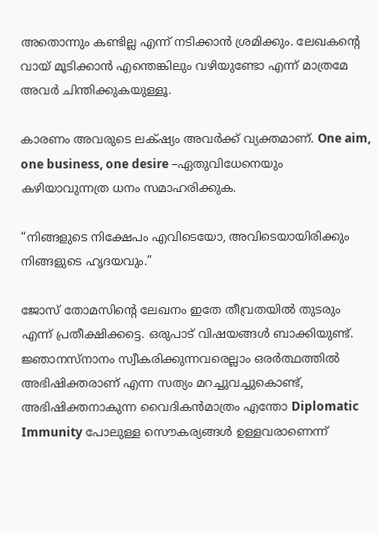അതൊന്നും കണ്ടില്ല എന്ന് നടിക്കാന്‍ ശ്രമിക്കും. ലേഖകന്റെ വായ്‌ മൂടിക്കാന്‍ എന്തെങ്കിലും വഴിയുണ്ടോ എന്ന് മാത്രമേ അവര്‍ ചിന്തിക്കുകയുള്ളൂ.

കാരണം അവരുടെ ലക്‌ഷ്യം അവര്‍ക്ക് വ്യക്തമാണ്. One aim, one business, one desire –ഏതുവിധേനെയും കഴിയാവുന്നത്ര ധനം സമാഹരിക്കുക.

“നിങ്ങളുടെ നിക്ഷേപം എവിടെയോ, അവിടെയായിരിക്കും നിങ്ങളുടെ ഹൃദയവും.”

ജോസ് തോമസിന്റെ ലേഖനം ഇതേ തീവ്രതയില്‍ തുടരും എന്ന് പ്രതീക്ഷിക്കട്ടെ. ഒരുപാട് വിഷയങ്ങള്‍ ബാക്കിയുണ്ട്. ജ്ഞാനസ്നാനം സ്വീകരിക്കുന്നവരെല്ലാം ഒരര്‍ത്ഥത്തില്‍ അഭിഷിക്തരാണ് എന്ന സത്യം മറച്ചുവച്ചുകൊണ്ട്, അഭിഷിക്തനാകുന്ന വൈദികന്‍മാത്രം എന്തോ Diplomatic Immunity പോലുള്ള സൌകര്യങ്ങള്‍ ഉള്ളവരാണെന്ന്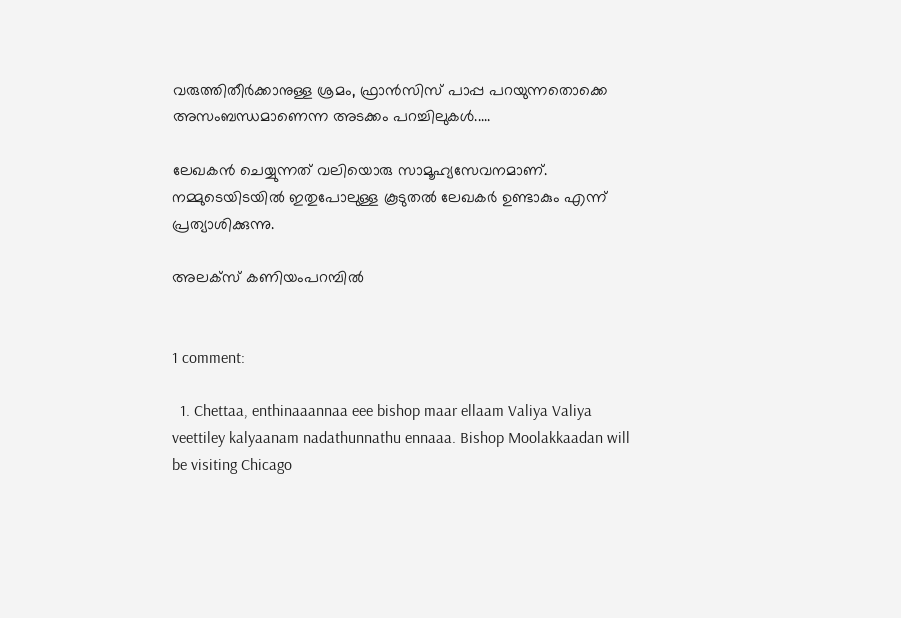വരുത്തിതീര്‍ക്കാനുള്ള ശ്രമം, ഫ്രാന്‍സിസ്‌ പാപ്പ പറയുന്നതൊക്കെ അസംബന്ധമാണെന്ന അടക്കം പറച്ചിലുകള്‍.....

ലേഖകന്‍ ചെയ്യുന്നത് വലിയൊരു സാമൂഹ്യസേവനമാണ്. നമ്മുടെയിടയില്‍ ഇതുപോലുള്ള കൂടുതല്‍ ലേഖകര്‍ ഉണ്ടാകും എന്ന് പ്രത്യാശിക്കുന്നു.

അലക്സ്‌ കണിയംപറമ്പില്‍


1 comment:

  1. Chettaa, enthinaaannaa eee bishop maar ellaam Valiya Valiya veettiley kalyaanam nadathunnathu ennaaa. Bishop Moolakkaadan will be visiting Chicago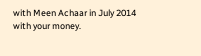with Meen Achaar in July 2014 with your money.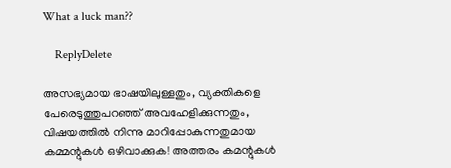What a luck man??

    ReplyDelete

അസഭ്യമായ ഭാഷയിലുള്ളതും, വ്യക്തികളെ പേരെടുത്തുപറഞ്ഞ് അവഹേളിക്കുന്നതും, വിഷയത്തില്‍ നിന്നു മാറിപ്പോകുന്നതുമായ കമ്മന്റുകള്‍ ഒഴിവാക്കുക! അത്തരം കമന്റുകള്‍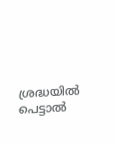ശ്രദ്ധയില്‍ പെട്ടാല്‍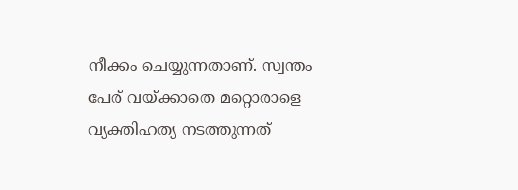നീക്കം ചെയ്യുന്നതാണ്. സ്വന്തം പേര് വയ്ക്കാതെ മറ്റൊരാളെ വ്യക്തിഹത്യ നടത്തുന്നത്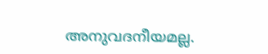അനുവദനീയമല്ല.